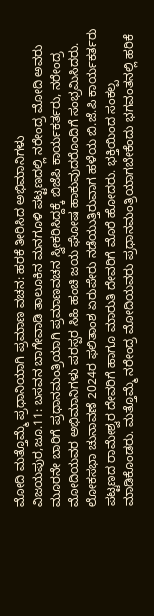ಮೋದಿ ಮತ್ತೊಮ್ಮೆ ಪ್ರಧಾನಿಯಾಗಿ ಪ್ರಮಾಣ ವಚನ: ಹರಕೆ ತೀರಿಸಿದ ಅಭಿಮಾನಿಗಳು
ವಿಜಯಪುರ,ಜೂ.11: ಬಸವನ ಬಾಗೇವಾಡಿ ತಾಲೂಕಿನ ಮನಗೂಳಿ ಪಟ್ಟಣದಲ್ಲಿ ನರೇಂದ್ರ ಮೋದಿ ಅವರು ಮೂರನೇ ಬಾರಿಗೆ ಪ್ರಧಾನಮಂತ್ರಿಯಾಗಿ ಪ್ರಮಾಣವಚನ ಸ್ವೀಕರಿಸಿದ್ದಕ್ಕೆ ಬಿಜೆಪಿ ಕಾರ್ಯಕರ್ತರು, ನರೇಂದ್ರ ಮೋದಿಯವರ ಅಭಿಮಾನಿಗಳು ಪರಸ್ಪರ ಸಿಹಿ ಹಂಚಿ ಜಯ ಘೋಷ ಹಾಕುವುದರೊಂದಿಗೆ ಸಂಭ್ರಮಿಸಿದರು.
ಲೋಕಸಭಾ ಚುನಾವಣೆ 2024ರ ಫಲಿತಾಂಶ ಏರುಪೇರು ನಡೆಯುತ್ತಿರುವಾಗ ಹಳೆಯ ಬಿ.ಜೆ.ಪಿ ಕಾರ್ಯಕರ್ತರು ಪಟ್ಟಣದ ರಾಮೇಶ್ವರ ದೇವರಿಗೆ ಹಾಗೂ ಮಾರುತಿ ದೇವರಿಗೆ ಮೊರೆ ಹೋದರು. ಭಕ್ತಿಯಿಂದ ಸಂಕಲ್ಪ ಮಾಡಿಕೊಂಡರು. ಮತ್ತೊಮ್ಮೆ ನರೇಂದ್ರ ಮೋದಿಯವರು ಪ್ರಧಾನಮಂತ್ರಿಯಾಗಬೇಕೆಂದು ಭಗವಂತನಲ್ಲಿ ಹರಿಕೆ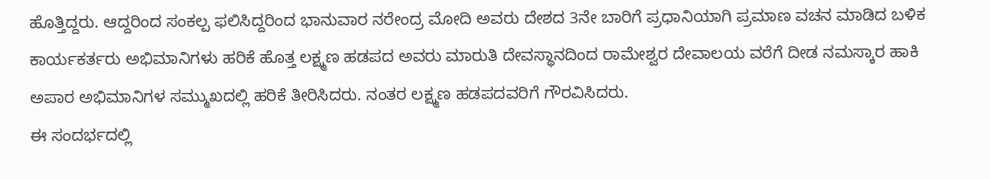ಹೊತ್ತಿದ್ದರು. ಆದ್ದರಿಂದ ಸಂಕಲ್ಪ ಫಲಿಸಿದ್ದರಿಂದ ಭಾನುವಾರ ನರೇಂದ್ರ ಮೋದಿ ಅವರು ದೇಶದ 3ನೇ ಬಾರಿಗೆ ಪ್ರಧಾನಿಯಾಗಿ ಪ್ರಮಾಣ ವಚನ ಮಾಡಿದ ಬಳಿಕ ಕಾರ್ಯಕರ್ತರು ಅಭಿಮಾನಿಗಳು ಹರಿಕೆ ಹೊತ್ತ ಲಕ್ಷ್ಮಣ ಹಡಪದ ಅವರು ಮಾರುತಿ ದೇವಸ್ಥಾನದಿಂದ ರಾಮೇಶ್ವರ ದೇವಾಲಯ ವರೆಗೆ ದೀಡ ನಮಸ್ಕಾರ ಹಾಕಿ ಅಪಾರ ಅಭಿಮಾನಿಗಳ ಸಮ್ಮುಖದಲ್ಲಿ ಹರಿಕೆ ತೀರಿಸಿದರು. ನಂತರ ಲಕ್ಷ್ಮಣ ಹಡಪದವರಿಗೆ ಗೌರವಿಸಿದರು.
ಈ ಸಂದರ್ಭದಲ್ಲಿ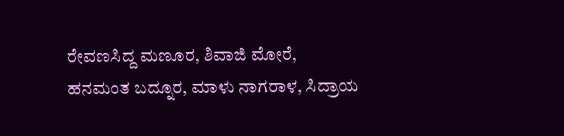ರೇವಣಸಿದ್ದ ಮಣೂರ, ಶಿವಾಜಿ ಮೋರೆ, ಹನಮಂತ ಬದ್ನೂರ, ಮಾಳು ನಾಗರಾಳ, ಸಿದ್ರಾಯ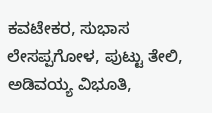ಕವಟೇಕರ, ಸುಭಾಸ ಲೇಸಪ್ಪಗೋಳ, ಪುಟ್ಟು ತೇಲಿ, ಅಡಿವಯ್ಯ ವಿಭೂತಿ,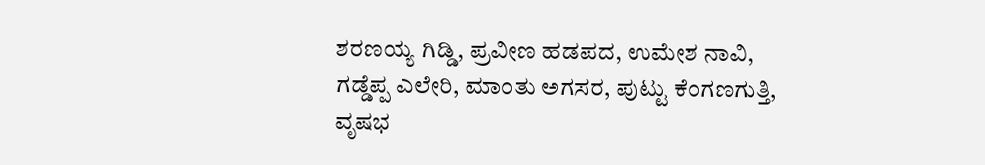ಶರಣಯ್ಯ ಗಿಡ್ಡಿ, ಪ್ರವೀಣ ಹಡಪದ, ಉಮೇಶ ನಾವಿ, ಗಡ್ಡೆಪ್ಪ ಎಲೇರಿ, ಮಾಂತು ಅಗಸರ, ಪುಟ್ಟು ಕೆಂಗಣಗುತ್ತಿ, ವೃಷಭ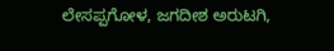ಲೇಸಪ್ಪಗೋಳ, ಜಗದೀಶ ಅರುಟಗಿ,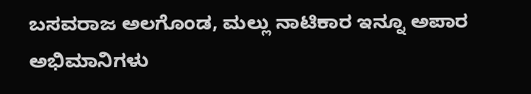ಬಸವರಾಜ ಅಲಗೊಂಡ, ಮಲ್ಲು ನಾಟಿಕಾರ ಇನ್ನೂ ಅಪಾರ ಅಭಿಮಾನಿಗಳು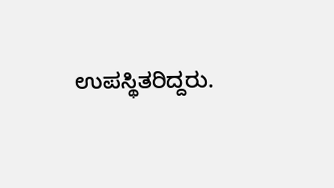ಉಪಸ್ಥಿತರಿದ್ದರು.